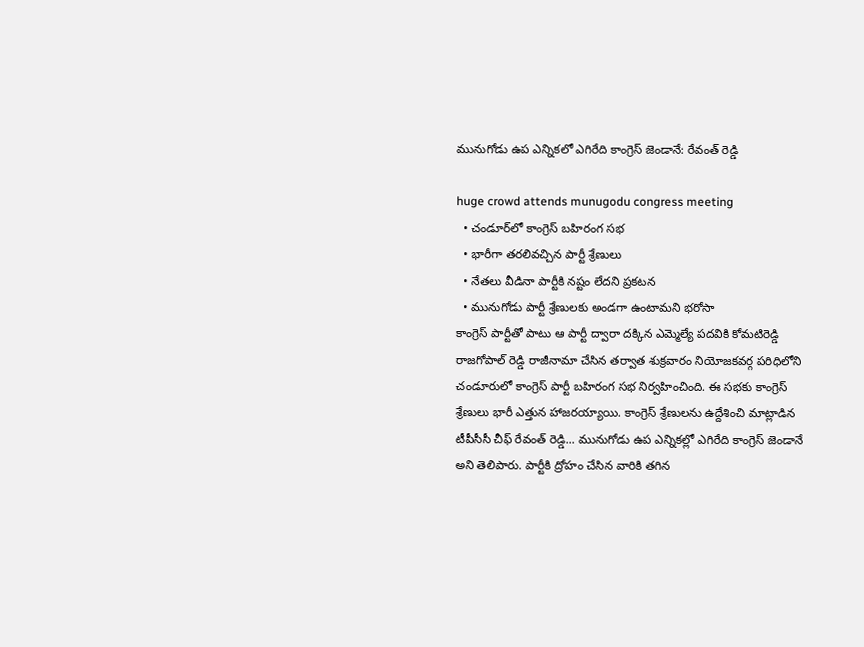మునుగోడు ఉప ఎన్నిక‌లో ఎగిరేది కాంగ్రెస్ జెండానే: రేవంత్ రెడ్డి

huge crowd attends munugodu congress meeting
  • చండూర్‌లో కాంగ్రెస్ బ‌హిరంగ స‌భ‌
  • భారీగా త‌ర‌లివచ్చిన పార్టీ శ్రేణులు
  • నేత‌లు వీడినా పార్టీకి న‌ష్టం లేద‌ని ప్ర‌క‌ట‌న‌
  • మునుగోడు పార్టీ శ్రేణుల‌కు అండ‌గా ఉంటామ‌ని భ‌రోసా
కాంగ్రెస్ పార్టీతో పాటు ఆ పార్టీ ద్వారా ద‌క్కిన ఎమ్మెల్యే ప‌ద‌వికి కోమ‌టిరెడ్డి రాజ‌గోపాల్ రెడ్డి రాజీనామా చేసిన త‌ర్వాత శుక్ర‌వారం నియోజ‌క‌వ‌ర్గ ప‌రిధిలోని చండూరులో కాంగ్రెస్ పార్టీ బ‌హిరంగ స‌భ నిర్వ‌హించింది. ఈ స‌భ‌కు కాంగ్రెస్ శ్రేణులు భారీ ఎత్తున హాజ‌ర‌య్యాయి. కాంగ్రెస్ శ్రేణుల‌ను ఉద్దేశించి మాట్లాడిన టీపీసీసీ చీఫ్ రేవంత్ రెడ్డి... మునుగోడు ఉప ఎన్నిక‌ల్లో ఎగిరేది కాంగ్రెస్ జెండానే అని తెలిపారు. పార్టీకి ద్రోహం చేసిన వారికి త‌గిన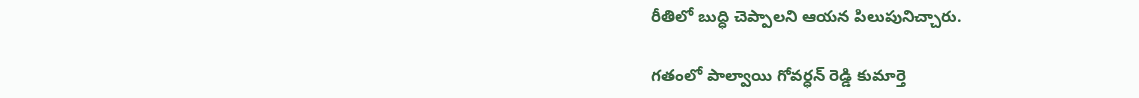రీతిలో బుద్ధి చెప్పాల‌ని ఆయ‌న పిలుపునిచ్చారు.

గ‌తంలో పాల్వాయి గోవ‌ర్ధ‌న్ రెడ్డి కుమార్తె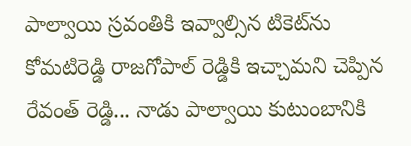పాల్వాయి స్ర‌వంతికి ఇవ్వాల్సిన టికెట్‌ను కోమ‌టిరెడ్డి రాజ‌గోపాల్ రెడ్డికి ఇచ్చామ‌ని చెప్పిన రేవంత్ రెడ్డి... నాడు పాల్వాయి కుటుంబానికి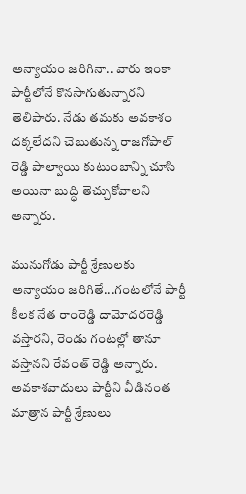అన్యాయం జ‌రిగినా.. వారు ఇంకా పార్టీలోనే కొన‌సాగుతున్నార‌ని తెలిపారు. నేడు త‌మ‌కు అవ‌కాశం ద‌క్క‌లేద‌ని చెబుతున్న రాజ‌గోపాల్ రెడ్డి పాల్వాయి కుటుంబాన్ని చూసి అయినా బుద్ధి తెచ్చుకోవాల‌ని అన్నారు.

మునుగోడు పార్టీ శ్రేణుల‌కు అన్యాయం జ‌రిగితే...గంట‌లోనే పార్టీ కీల‌క నేత రాంరెడ్డి దామోద‌ర‌రెడ్డి వ‌స్తార‌ని, రెండు గంటల్లో తానూ వ‌స్తాన‌ని రేవంత్ రెడ్డి అన్నారు. అవ‌కాశ‌వాదులు పార్టీని వీడినంత మాత్రాన పార్టీ శ్రేణులు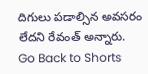దిగులు ప‌డాల్సిన అవ‌స‌రం లేద‌ని రేవంత్ అన్నారు.
Go Back to Shorts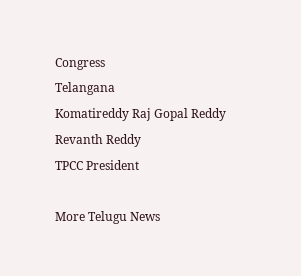Congress
Telangana
Komatireddy Raj Gopal Reddy
Revanth Reddy
TPCC President

More Telugu News